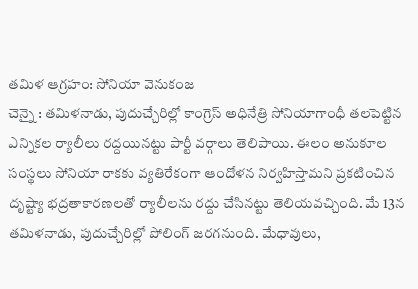తమిళ ఆగ్రహం: సోనియా వెనుకంజ
చెన్నై : తమిళనాడు, పుదుచ్చేరిల్లో కాంగ్రెస్ అధినేత్రి సోనియాగాంధీ తలపెట్టిన ఎన్నికల ర్యాలీలు రద్దయినట్టు పార్టీ వర్గాలు తెలిపాయి. ఈలం అనుకూల సంస్థలు సోనియా రాకకు వ్యతిరేకంగా ఆందోళన నిర్వహిస్తామని ప్రకటించిన దృష్ట్యా భద్రతాకారణలతో ర్యాలీలను రద్దు చేసినట్టు తెలియవచ్చింది. మే 13న తమిళనాడు, పుదుచ్చేరిల్లో పోలింగ్ జరగనుంది. మేధావులు,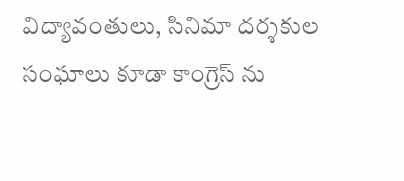విద్యావంతులు, సినిమా దర్శకుల సంఘాలు కూడా కాంగ్రెస్ ను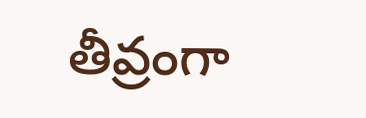తీవ్రంగా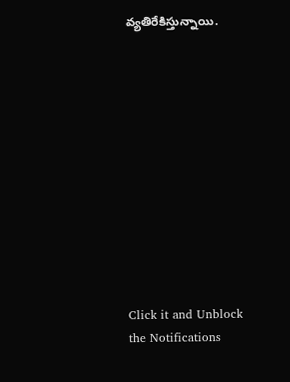వ్యతిరేకిస్తున్నాయి.












Click it and Unblock the Notifications